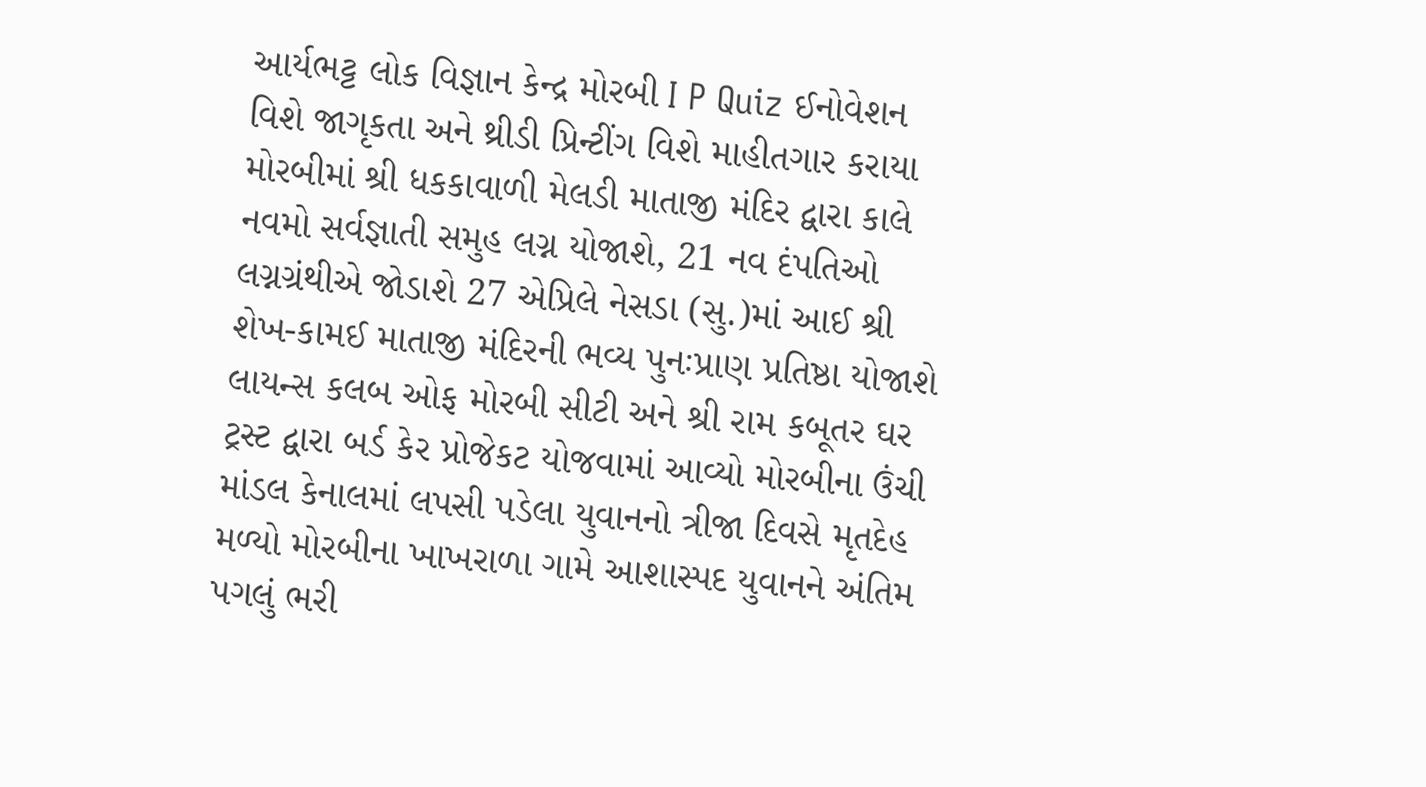આર્યભટ્ટ લોક વિજ્ઞાન કેન્દ્ર મોરબી I P Quiz ઈનોવેશન વિશે જાગૃકતા અને થ્રીડી પ્રિન્ટીંગ વિશે માહીતગાર કરાયા મોરબીમાં શ્રી ધકકાવાળી મેલડી માતાજી મંદિર દ્વારા કાલે નવમો સર્વજ્ઞાતી સમુહ લગ્ન યોજાશે, 21 નવ દંપતિઓ લગ્નગ્રંથીએ જોડાશે 27 એપ્રિલે નેસડા (સુ.)માં આઈ શ્રી શેખ-કામઈ માતાજી મંદિરની ભવ્ય પુનઃપ્રાણ પ્રતિષ્ઠા યોજાશે લાયન્સ કલબ ઓફ મોરબી સીટી અને શ્રી રામ કબૂતર ઘર ટ્રસ્ટ દ્વારા બર્ડ કેર પ્રોજેકટ યોજવામાં આવ્યો મોરબીના ઉંચી માંડલ કેનાલમાં લપસી પડેલા યુવાનનો ત્રીજા દિવસે મૃતદેહ મળ્યો મોરબીના ખાખરાળા ગામે આશાસ્પદ યુવાનને અંતિમ પગલું ભરી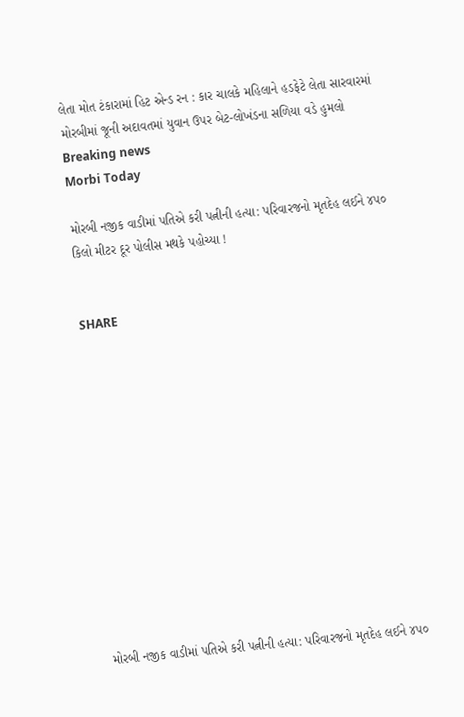લેતા મોત ટંકારામાં હિટ એન્ડ રન : કાર ચાલકે મહિલાને હડફેટે લેતા સારવારમાં મોરબીમાં જૂની અદાવતમાં યુવાન ઉપર બેટ-લોખંડના સળિયા વડે હુમલો
Breaking news
Morbi Today

મોરબી નજીક વાડીમાં પતિએ કરી પત્નીની હત્યા: પરિવારજનો મૃતદેહ લઈને ૪૫૦ કિલો મીટર દૂર પોલીસ મથકે પહોચ્યા !


SHARE













મોરબી નજીક વાડીમાં પતિએ કરી પત્નીની હત્યા: પરિવારજનો મૃતદેહ લઈને ૪૫૦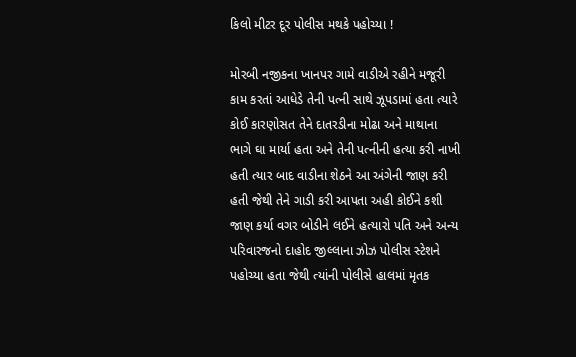કિલો મીટર દૂર પોલીસ મથકે પહોચ્યા !

મોરબી નજીકના ખાનપર ગામે વાડીએ રહીને મજૂરી કામ કરતાં આધેડે તેની પત્ની સાથે ઝૂપડામાં હતા ત્યારે કોઈ કારણોસત તેને દાતરડીના મોઢા અને માથાના ભાગે ઘા માર્યા હતા અને તેની પત્નીની હત્યા કરી નાખી હતી ત્યાર બાદ વાડીના શેઠને આ અંગેની જાણ કરી હતી જેથી તેને ગાડી કરી આપતા અહી કોઈને કશી જાણ કર્યા વગર બોડીને લઈને હત્યારો પતિ અને અન્ય પરિવારજનો દાહોદ જીલ્લાના ઝોઝ પોલીસ સ્ટેશને પહોચ્યા હતા જેથી ત્યાંની પોલીસે હાલમાં મૃતક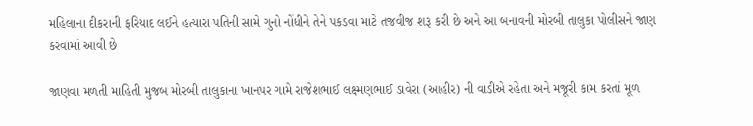મહિલાના દીકરાની ફરિયાદ લઈને હત્યારા પતિની સામે ગુનો નોંધીને તેને પકડવા માટે તજવીજ શરૂ કરી છે અને આ બનાવની મોરબી તાલુકા પોલીસને જાણ કરવામાં આવી છે

જાણવા મળતી માહિતી મુજબ મોરબી તાલુકાના ખાનપર ગામે રાજેશભાઈ લક્ષ્મણભાઈ ડાવેરા (આહીર) ની વાડીએ રહેતા અને મજૂરી કામ કરતાં મૂળ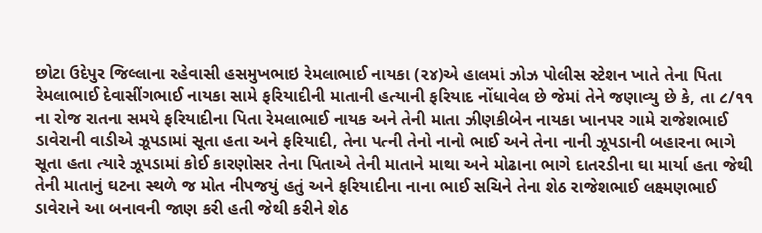છોટા ઉદેપુર જિલ્લાના રહેવાસી હસમુખભાઇ રેમલાભાઈ નાયકા (૨૪)એ હાલમાં ઝોઝ પોલીસ સ્ટેશન ખાતે તેના પિતા રેમલાભાઈ દેવાસીંગભાઈ નાયકા સામે ફરિયાદીની માતાની હત્યાની ફરિયાદ નોંધાવેલ છે જેમાં તેને જણાવ્યુ છે કે, તા ૮/૧૧ ના રોજ રાતના સમયે ફરિયાદીના પિતા રેમલાભાઈ નાયક અને તેની માતા ઝીણકીબેન નાયકા ખાનપર ગામે રાજેશભાઈ ડાવેરાની વાડીએ ઝૂપડામાં સૂતા હતા અને ફરિયાદી, તેના પત્ની તેનો નાનો ભાઈ અને તેના નાની ઝૂપડાની બહારના ભાગે સૂતા હતા ત્યારે ઝૂપડામાં કોઈ કારણોસર તેના પિતાએ તેની માતાને માથા અને મોઢાના ભાગે દાતરડીના ઘા માર્યા હતા જેથી તેની માતાનું ઘટના સ્થળે જ મોત નીપજયું હતું અને ફરિયાદીના નાના ભાઈ સચિને તેના શેઠ રાજેશભાઈ લક્ષ્મણભાઈ ડાવેરાને આ બનાવની જાણ કરી હતી જેથી કરીને શેઠ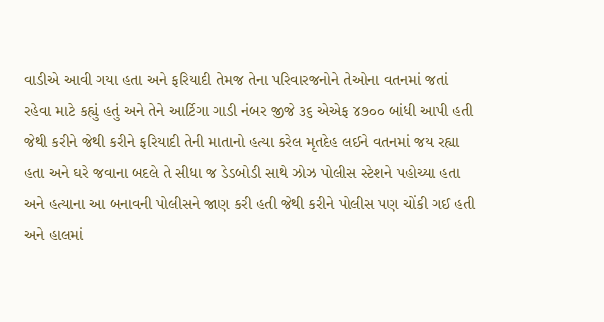વાડીએ આવી ગયા હતા અને ફરિયાદી તેમજ તેના પરિવારજનોને તેઓના વતનમાં જતાં રહેવા માટે કહ્યું હતું અને તેને આર્ટિગા ગાડી નંબર જીજે ૩૬ એએફ ૪૭૦૦ બાંધી આપી હતી જેથી કરીને જેથી કરીને ફરિયાદી તેની માતાનો હત્યા કરેલ મૃતદેહ લઈને વતનમાં જય રહ્યા હતા અને ઘરે જવાના બદલે તે સીધા જ ડેડબોડી સાથે ઝોઝ પોલીસ સ્ટેશને પહોચ્યા હતા અને હત્યાના આ બનાવની પોલીસને જાણ કરી હતી જેથી કરીને પોલીસ પણ ચોંકી ગઈ હતી અને હાલમાં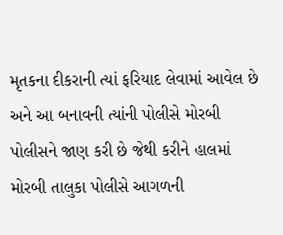મૃતકના દીકરાની ત્યાં ફરિયાદ લેવામાં આવેલ છે અને આ બનાવની ત્યાંની પોલીસે મોરબી પોલીસને જાણ કરી છે જેથી કરીને હાલમાં મોરબી તાલુકા પોલીસે આગળની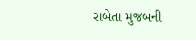રાબેતા મુજબની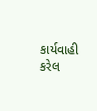કાર્યવાહી કરેલ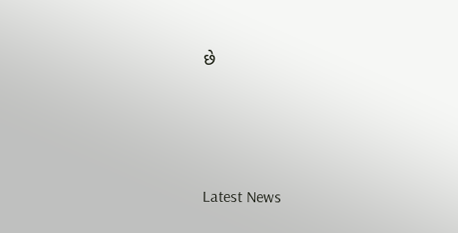છે






Latest News